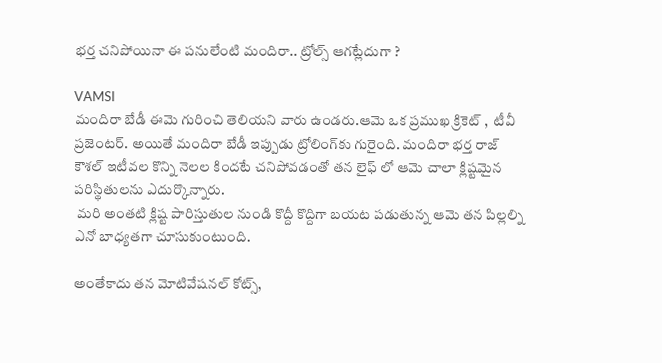భర్త చనిపోయినా ఈ పనులేంటి మందిరా.. ట్రోల్స్ ఆగట్లేదుగా ?

VAMSI
మందిరా బేడీ ఈమె గురించి తెలియని వారు ఉండరు.ఆమె ఒక ప్రముఖ క్రికెట్ ,  టీవీ ప్రజెంటర్. అయితే మందిరా బేడీ ఇప్పుడు ట్రోలింగ్‌కు గురైంది. మందిరా భర్త రాజ్ కౌశల్ ఇటీవల కొన్ని నెలల కిందటే చనిపోవడంతో తన లైఫ్ లో ఆమె చాలా క్లిష్టమైన పరిస్థితులను ఎదుర్కొన్నారు.
 మరి అంతటి క్లిష్ట పారిస్తుతుల నుండి కొద్దీ కొద్దిగా బయట పడుతున్న ఆమె తన పిల్లల్ని ఎనో బాధ్యతగా చూసుకుంటుంది.

అంతేకాదు తన మోటివేషనల్ కోట్స్‌,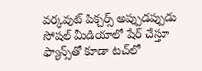వర్కవుట్ పిక్చర్స్ అప్పుడప్పుడు సోషల్ మీడియాలో షేర్ చేస్తూ ఫ్యాన్స్‌తో కూడా టచ్‌లో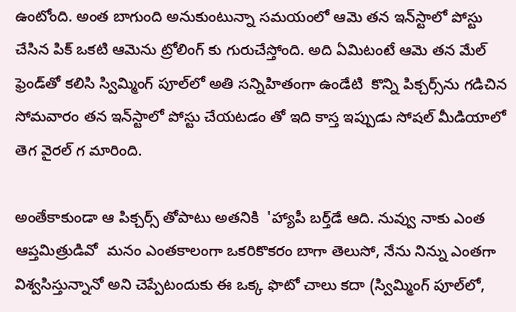ఉంటోంది. అంత బాగుంది అనుకుంటున్నా సమయంలో ఆమె తన ఇన్‌స్టాలో పోస్టు చేసిన పిక్ ఒకటి ఆమెను ట్రోలింగ్ కు గురుచేస్తోంది. అది ఏమిటంటే ఆమె తన మేల్ ఫ్రెండ్‌తో కలిసి స్విమ్మింగ్ పూల్‌లో అతి సన్నిహితంగా ఉండేటి  కొన్ని పిక్చర్స్‌ను గడిచిన సోమవారం తన ఇన్‌స్టాలో పోస్టు చేయటడం తో ఇది కాస్త ఇప్పుడు సోషల్ మీడియాలో తెగ వైరల్ గ మారింది.

అంతేకాకుండా ఆ పిక్చర్స్ తోపాటు అతనికి  'హ్యాపీ బర్త్‌డే ఆది. నువ్వు నాకు ఎంత ఆప్తమిత్రుడివో  మనం ఎంతకాలంగా ఒకరికొకరం బాగా తెలుసో, నేను నిన్ను ఎంతగా విశ్వసిస్తున్నానో అని చెప్పేటందుకు ఈ ఒక్క ఫొటో చాలు కదా (స్విమ్మింగ్ పూల్‌లో,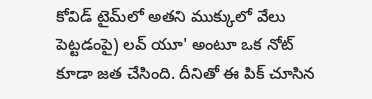కోవిడ్ టైమ్‌లో అతని ముక్కులో వేలు పెట్టడంపై) లవ్ యూ' అంటూ ఒక నోట్ కూడా జత చేసింది. దీనితో ఈ పిక్‌ చూసిన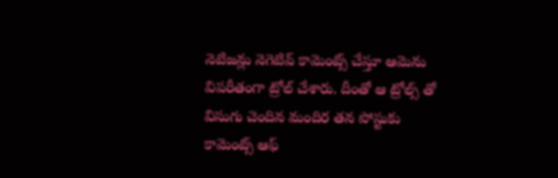నెటిజన్లు నెగెటివ్ కామెంట్స్ చేస్తూ ఆమెను విపరీతంగా ట్రోల్ చేశారు. దీంతో ఆ ట్రోల్స్ తో విసుగు చెందిన మందిర తన పోస్టుకు కామెంట్స్ ఆఫ్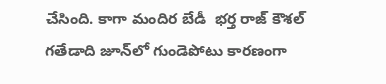చేసింది. కాగా మందిర బేడీ  భర్త రాజ్ కౌశల్ గతేడాది జూన్‌లో గుండెపోటు కారణంగా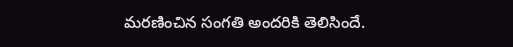మరణించిన సంగతి అందరికి తెలిసిందే.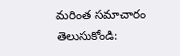మరింత సమాచారం తెలుసుకోండి: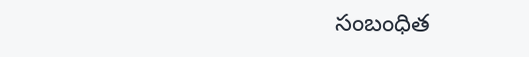సంబంధిత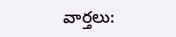వార్తలు: